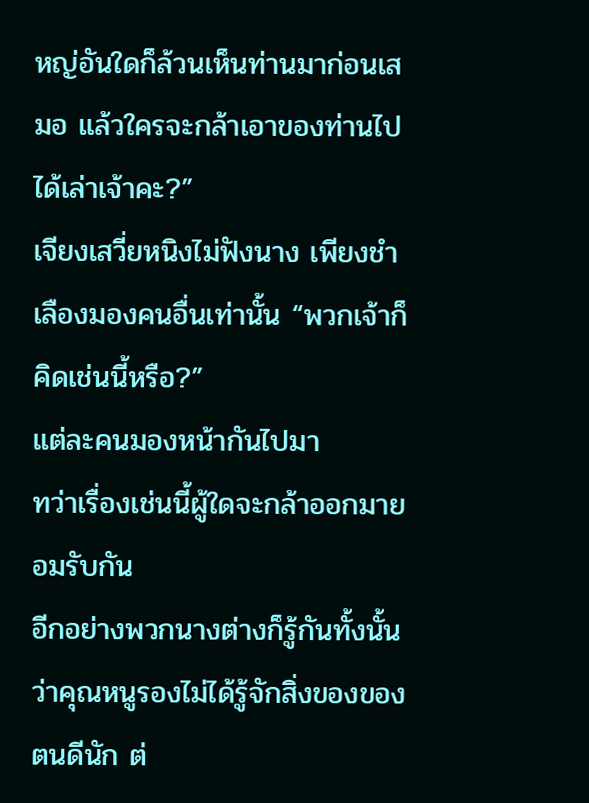หญ่อันใดก็ล้วนเห็นท่านมาก่อนเสมอ แล้วใครจะกล้าเอาของท่านไปได้เล่าเจ้าคะ?”
เจียงเสวี่ยหนิงไม่ฟังนาง เพียงชำเลืองมองคนอื่นเท่านั้น “พวกเจ้าก็คิดเช่นนี้หรือ?”
แต่ละคนมองหน้ากันไปมา
ทว่าเรื่องเช่นนี้ผู้ใดจะกล้าออกมายอมรับกัน
อีกอย่างพวกนางต่างก็รู้กันทั้งนั้นว่าคุณหนูรองไม่ได้รู้จักสิ่งของของตนดีนัก ต่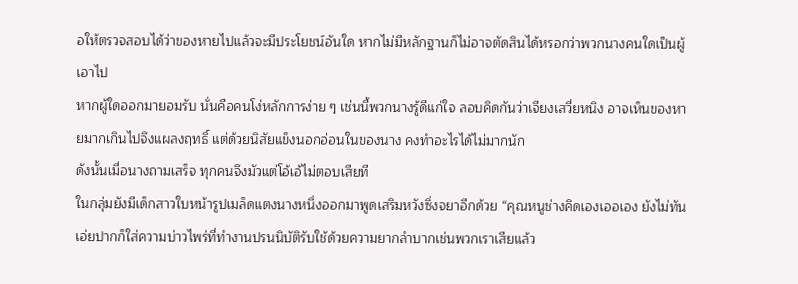อให้ตรวจสอบได้ว่าของหายไปแล้วจะมีประโยชน์อันใด หากไม่มีหลักฐานก็ไม่อาจตัดสินได้หรอกว่าพวกนางคนใดเป็นผู้เอาไป
หากผู้ใดออกมายอมรับ นั่นคือคนโง่หลักการง่าย ๆ เช่นนี้พวกนางรู้ดีแก่ใจ ลอบคิดกันว่าเจียงเสวี่ยหนิง อาจเห็นของหายมากเกินไปจึงแผลงฤทธิ์ แต่ด้วยนิสัยแข็งนอกอ่อนในของนาง คงทำอะไรได้ไม่มากนัก
ดังนั้นเมื่อนางถามเสร็จ ทุกคนจึงมัวแต่โอ้เอ้ไม่ตอบเสียที
ในกลุ่มยังมีเด็กสาวใบหน้ารูปเมล็ดแตงนางหนึ่งออกมาพูดเสริมหวังซิ่งจยาอีกด้วย “คุณหนูช่างคิดเองเออเอง ยังไม่ทันเอ่ยปากก็ใส่ความบ่าวไพร่ที่ทำงานปรนนิบัติรับใช้ด้วยความยากลำบากเช่นพวกเราเสียแล้ว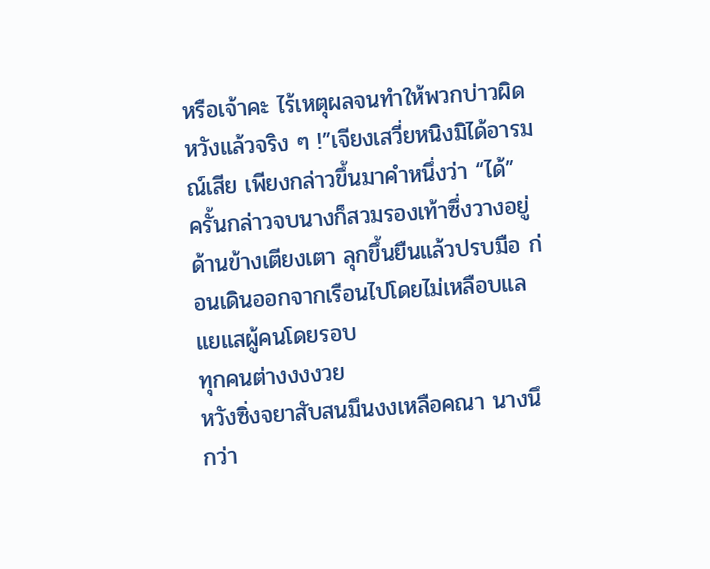หรือเจ้าคะ ไร้เหตุผลจนทำให้พวกบ่าวผิดหวังแล้วจริง ๆ !”เจียงเสวี่ยหนิงมิได้อารมณ์เสีย เพียงกล่าวขึ้นมาคำหนึ่งว่า “ได้”
ครั้นกล่าวจบนางก็สวมรองเท้าซึ่งวางอยู่ด้านข้างเตียงเตา ลุกขึ้นยืนแล้วปรบมือ ก่อนเดินออกจากเรือนไปโดยไม่เหลือบแลแยแสผู้คนโดยรอบ
ทุกคนต่างงงงวย
หวังซิ่งจยาสับสนมึนงงเหลือคณา นางนึกว่า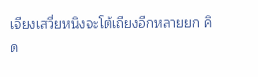เจียงเสวี่ยหนิงจะโต้เถียงอีกหลายยก คิด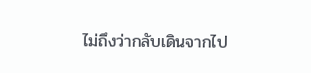ไม่ถึงว่ากลับเดินจากไป